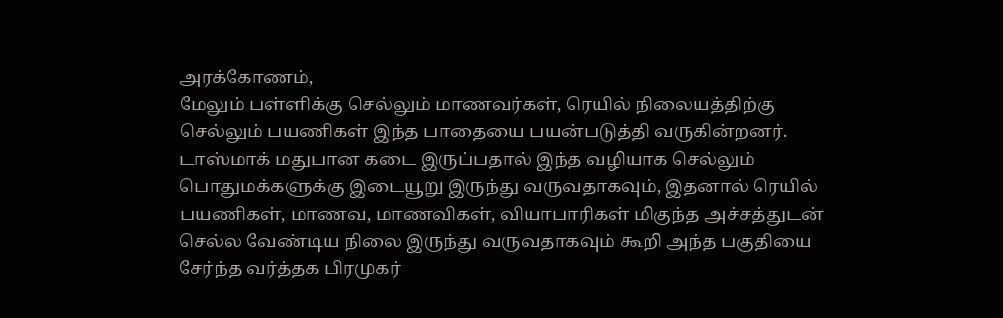அரக்கோணம்,
மேலும் பள்ளிக்கு செல்லும் மாணவர்கள், ரெயில் நிலையத்திற்கு செல்லும் பயணிகள் இந்த பாதையை பயன்படுத்தி வருகின்றனர்.
டாஸ்மாக் மதுபான கடை இருப்பதால் இந்த வழியாக செல்லும் பொதுமக்களுக்கு இடையூறு இருந்து வருவதாகவும், இதனால் ரெயில் பயணிகள், மாணவ, மாணவிகள், வியாபாரிகள் மிகுந்த அச்சத்துடன் செல்ல வேண்டிய நிலை இருந்து வருவதாகவும் கூறி அந்த பகுதியை சேர்ந்த வர்த்தக பிரமுகர்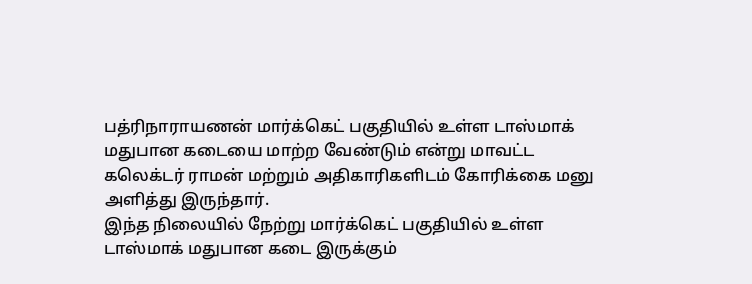பத்ரிநாராயணன் மார்க்கெட் பகுதியில் உள்ள டாஸ்மாக் மதுபான கடையை மாற்ற வேண்டும் என்று மாவட்ட கலெக்டர் ராமன் மற்றும் அதிகாரிகளிடம் கோரிக்கை மனு அளித்து இருந்தார்.
இந்த நிலையில் நேற்று மார்க்கெட் பகுதியில் உள்ள டாஸ்மாக் மதுபான கடை இருக்கும்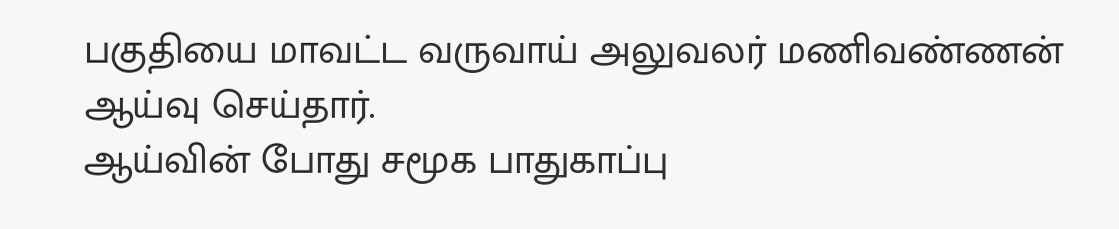பகுதியை மாவட்ட வருவாய் அலுவலர் மணிவண்ணன் ஆய்வு செய்தார்.
ஆய்வின் போது சமூக பாதுகாப்பு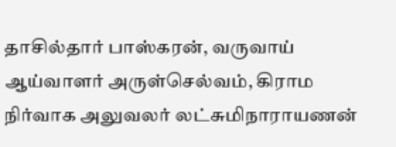தாசில்தார் பாஸ்கரன், வருவாய் ஆய்வாளர் அருள்செல்வம், கிராம நிர்வாக அலுவலர் லட்சுமிநாராயணன்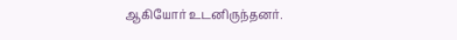ஆகியோர் உடனிருந்தனர்.